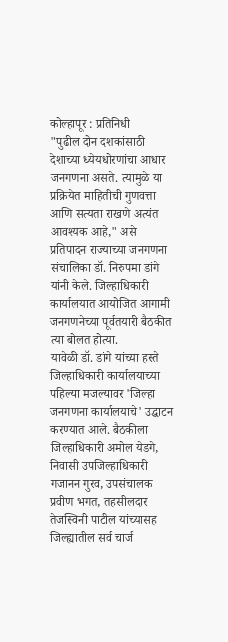कोल्हापूर : प्रतिनिधी
"पुढील दोन दशकांसाठी देशाच्या ध्येयधोरणांचा आधार जनगणना असते. त्यामुळे या प्रक्रियेत माहितीची गुणवत्ता आणि सत्यता राखणे अत्यंत आवश्यक आहे," असे प्रतिपादन राज्याच्या जनगणना संचालिका डॉ. निरुपमा डांगे यांनी केले. जिल्हाधिकारी कार्यालयात आयोजित आगामी जनगणनेच्या पूर्वतयारी बैठकीत त्या बोलत होत्या.
यावेळी डॉ. डांगे यांच्या हस्ते जिल्हाधिकारी कार्यालयाच्या पहिल्या मजल्यावर 'जिल्हा जनगणना कार्यालयाचे' उद्घाटन करण्यात आले. बैठकीला जिल्हाधिकारी अमोल येडगे, निवासी उपजिल्हाधिकारी गजानन गुरव, उपसंचालक प्रवीण भगत, तहसीलदार तेजस्विनी पाटील यांच्यासह जिल्ह्यातील सर्व चार्ज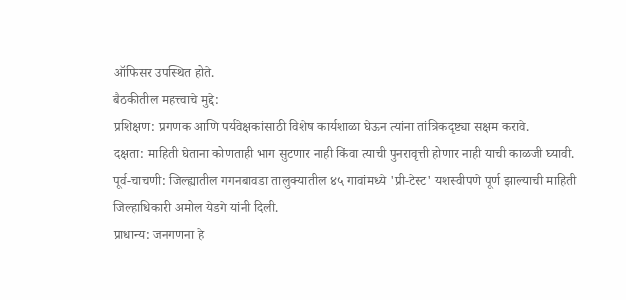ऑफिसर उपस्थित होते.
बैठकीतील महत्त्वाचे मुद्दे:
प्रशिक्षण: प्रगणक आणि पर्यवेक्षकांसाठी विशेष कार्यशाळा घेऊन त्यांना तांत्रिकदृष्ट्या सक्षम करावे.
दक्षता: माहिती घेताना कोणताही भाग सुटणार नाही किंवा त्याची पुनरावृत्ती होणार नाही याची काळजी घ्यावी.
पूर्व-चाचणी: जिल्ह्यातील गगनबावडा तालुक्यातील ४५ गावांमध्ये 'प्री-टेस्ट' यशस्वीपणे पूर्ण झाल्याची माहिती जिल्हाधिकारी अमोल येडगे यांनी दिली.
प्राधान्य: जनगणना हे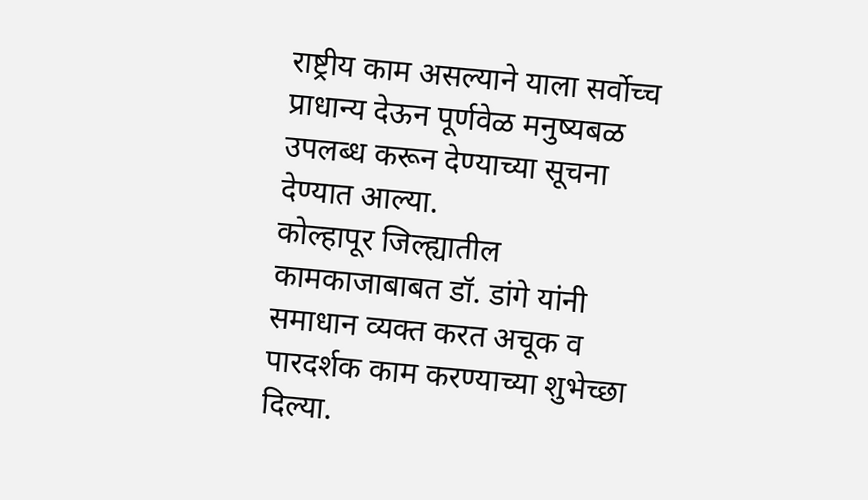राष्ट्रीय काम असल्याने याला सर्वोच्च प्राधान्य देऊन पूर्णवेळ मनुष्यबळ उपलब्ध करून देण्याच्या सूचना देण्यात आल्या.
कोल्हापूर जिल्ह्यातील कामकाजाबाबत डॉ. डांगे यांनी समाधान व्यक्त करत अचूक व पारदर्शक काम करण्याच्या शुभेच्छा दिल्या.